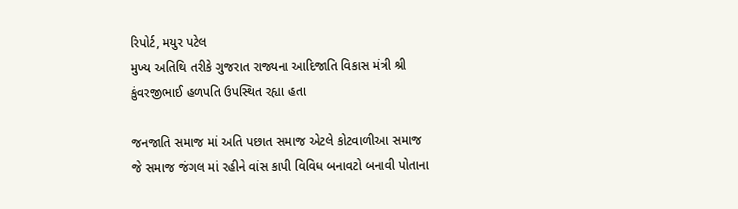રિપોર્ટ, મયુર પટેલ
મુખ્ય અતિથિ તરીકે ગુજરાત રાજ્યના આદિજાતિ વિકાસ મંત્રી શ્રી કુંવરજીભાઈ હળપતિ ઉપસ્થિત રહ્યા હતા

જનજાતિ સમાજ માં અતિ પછાત સમાજ એટલે કોટવાળીઆ સમાજ જે સમાજ જંગલ માં રહીને વાંસ કાપી વિવિધ બનાવટો બનાવી પોતાના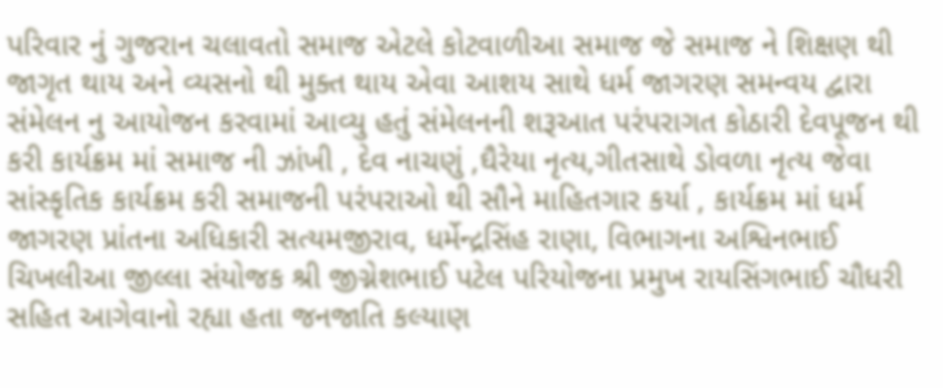પરિવાર નું ગુજરાન ચલાવતો સમાજ એટલે કોટવાળીઆ સમાજ જે સમાજ ને શિક્ષણ થી જાગૃત થાય અને વ્યસનો થી મુક્ત થાય એવા આશય સાથે ધર્મ જાગરણ સમન્વય દ્વારા સંમેલન નુ આયોજન કરવામાં આવ્યુ હતું સંમેલનની શરૂઆત પરંપરાગત કોઠારી દેવપૂજન થી કરી કાર્યક્રમ માં સમાજ ની ઝાંખી , દેવ નાચણું ,ઘૈરેયા નૃત્ય,ગીતસાથે ડોવળા નૃત્ય જેવા સાંસ્કૃતિક કાર્યક્રમ કરી સમાજની પરંપરાઓ થી સૌને માહિતગાર કર્યા , કાર્યક્રમ માં ધર્મ જાગરણ પ્રાંતના અધિકારી સત્યમજીરાવ, ધર્મેન્દ્રસિંહ રાણા, વિભાગના અશ્વિનભાઈ ચિખલીઆ જીલ્લા સંયોજક શ્રી જીગ્નેશભાઈ પટેલ પરિયોજના પ્રમુખ રાયસિંગભાઈ ચૌધરી સહિત આગેવાનો રહ્યા હતા જનજાતિ કલ્યાણ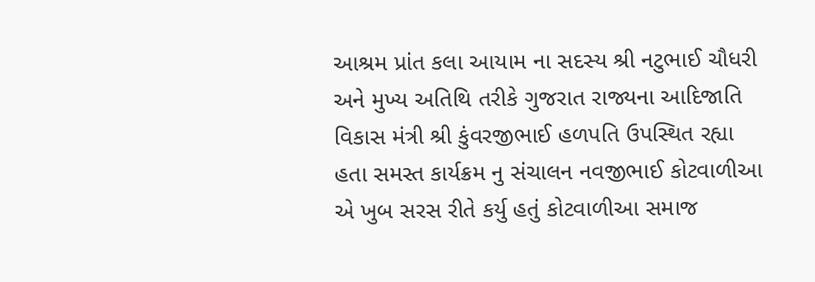આશ્રમ પ્રાંત કલા આયામ ના સદસ્ય શ્રી નટુભાઈ ચૌધરી અને મુખ્ય અતિથિ તરીકે ગુજરાત રાજ્યના આદિજાતિ વિકાસ મંત્રી શ્રી કુંવરજીભાઈ હળપતિ ઉપસ્થિત રહ્યા હતા સમસ્ત કાર્યક્રમ નુ સંચાલન નવજીભાઈ કોટવાળીઆ એ ખુબ સરસ રીતે કર્યુ હતું કોટવાળીઆ સમાજ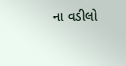ના વડીલો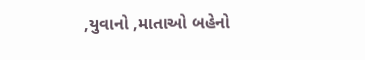,યુવાનો ,માતાઓ બહેનો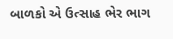બાળકો એ ઉત્સાહ ભેર ભાગ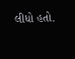લીધો હતો.